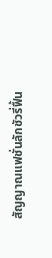สัญญาณแฟชั่นลักชัวรี่ฟื้น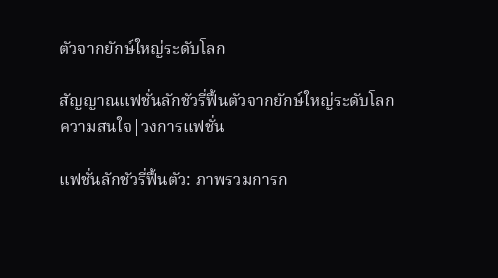ตัวจากยักษ์ใหญ่ระดับโลก

สัญญาณแฟชั่นลักชัวรี่ฟื้นตัวจากยักษ์ใหญ่ระดับโลก
ความสนใจ|วงการแฟชั่น

แฟชั่นลักชัวรี่ฟื้นตัว: ภาพรวมการก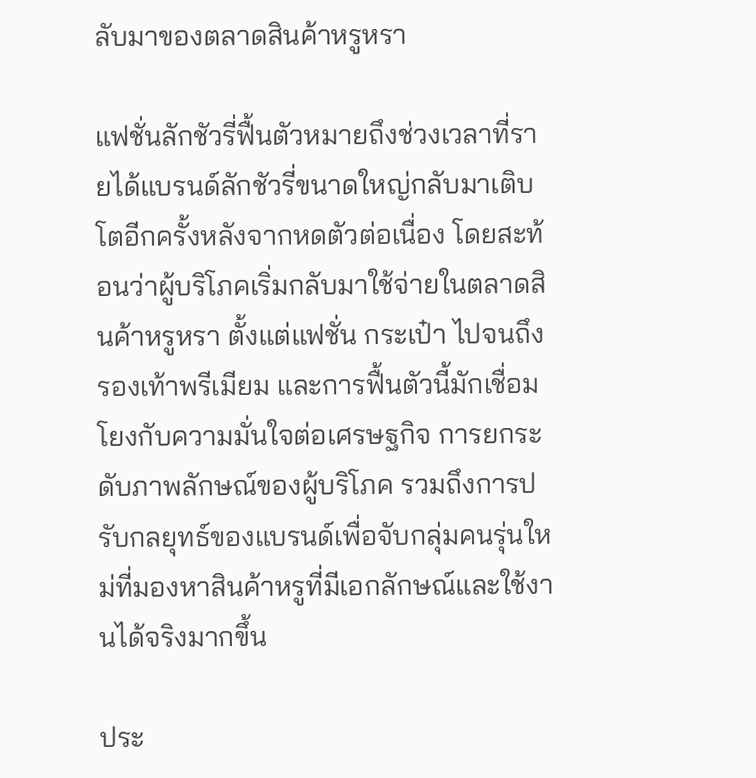ลับมาของตลาดสินค้าหรูหรา

แฟชั่นลักชัวรี่ฟื้นตัวหมายถึงช่วงเวลาที่รายได้แบรนด์ลักชัวรี่ขนาดใหญ่กลับมาเติบโตอีกครั้งหลังจากหดตัวต่อเนื่อง โดยสะท้อนว่าผู้บริโภคเริ่มกลับมาใช้จ่ายในตลาดสินค้าหรูหรา ตั้งแต่แฟชั่น กระเป๋า ไปจนถึงรองเท้าพรีเมียม และการฟื้นตัวนี้มักเชื่อมโยงกับความมั่นใจต่อเศรษฐกิจ การยกระดับภาพลักษณ์ของผู้บริโภค รวมถึงการปรับกลยุทธ์ของแบรนด์เพื่อจับกลุ่มคนรุ่นใหม่ที่มองหาสินค้าหรูที่มีเอกลักษณ์และใช้งานได้จริงมากขึ้น

ประ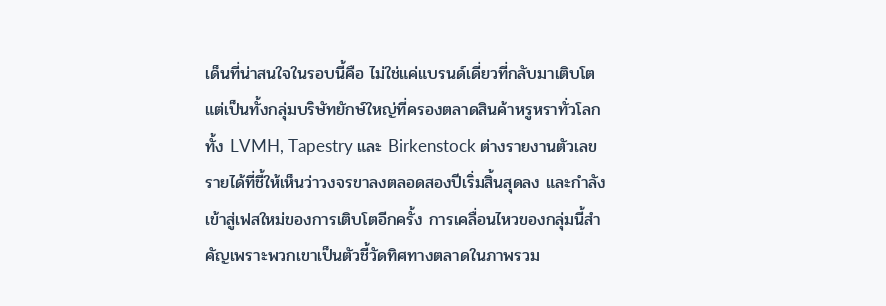เด็นที่น่าสนใจในรอบนี้คือ ไม่ใช่แค่แบรนด์เดี่ยวที่กลับมาเติบโต แต่เป็นทั้งกลุ่มบริษัทยักษ์ใหญ่ที่ครองตลาดสินค้าหรูหราทั่วโลก ทั้ง LVMH, Tapestry และ Birkenstock ต่างรายงานตัวเลขรายได้ที่ชี้ให้เห็นว่าวงจรขาลงตลอดสองปีเริ่มสิ้นสุดลง และกำลังเข้าสู่เฟสใหม่ของการเติบโตอีกครั้ง การเคลื่อนไหวของกลุ่มนี้สำคัญเพราะพวกเขาเป็นตัวชี้วัดทิศทางตลาดในภาพรวม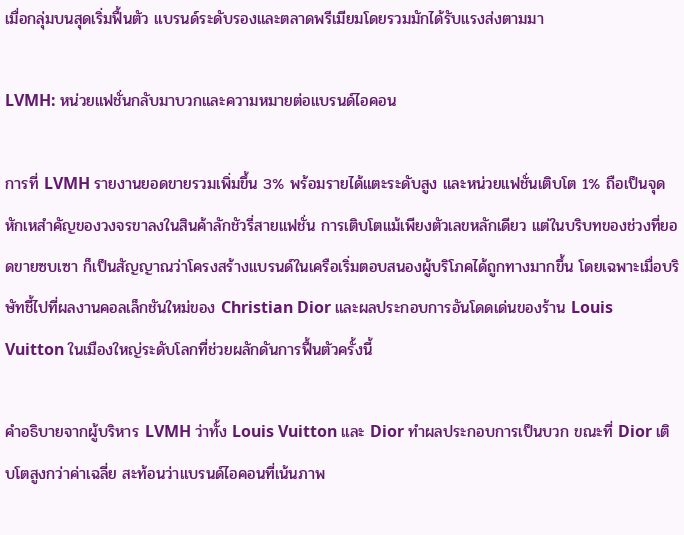เมื่อกลุ่มบนสุดเริ่มฟื้นตัว แบรนด์ระดับรองและตลาดพรีเมียมโดยรวมมักได้รับแรงส่งตามมา

LVMH: หน่วยแฟชั่นกลับมาบวกและความหมายต่อแบรนด์ไอคอน

การที่ LVMH รายงานยอดขายรวมเพิ่มขึ้น 3% พร้อมรายได้แตะระดับสูง และหน่วยแฟชั่นเติบโต 1% ถือเป็นจุดหักเหสำคัญของวงจรขาลงในสินค้าลักชัวรี่สายแฟชั่น การเติบโตแม้เพียงตัวเลขหลักเดียว แต่ในบริบทของช่วงที่ยอดขายซบเซา ก็เป็นสัญญาณว่าโครงสร้างแบรนด์ในเครือเริ่มตอบสนองผู้บริโภคได้ถูกทางมากขึ้น โดยเฉพาะเมื่อบริษัทชี้ไปที่ผลงานคอลเล็กชันใหม่ของ Christian Dior และผลประกอบการอันโดดเด่นของร้าน Louis Vuitton ในเมืองใหญ่ระดับโลกที่ช่วยผลักดันการฟื้นตัวครั้งนี้

คำอธิบายจากผู้บริหาร LVMH ว่าทั้ง Louis Vuitton และ Dior ทำผลประกอบการเป็นบวก ขณะที่ Dior เติบโตสูงกว่าค่าเฉลี่ย สะท้อนว่าแบรนด์ไอคอนที่เน้นภาพ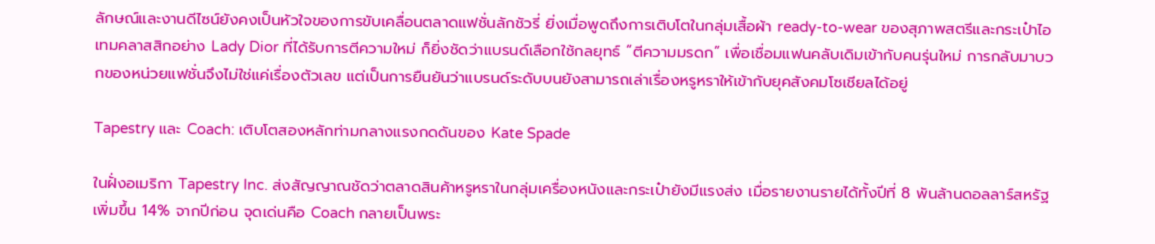ลักษณ์และงานดีไซน์ยังคงเป็นหัวใจของการขับเคลื่อนตลาดแฟชั่นลักชัวรี่ ยิ่งเมื่อพูดถึงการเติบโตในกลุ่มเสื้อผ้า ready-to-wear ของสุภาพสตรีและกระเป๋าไอเทมคลาสสิกอย่าง Lady Dior ที่ได้รับการตีความใหม่ ก็ยิ่งชัดว่าแบรนด์เลือกใช้กลยุทธ์ “ตีความมรดก” เพื่อเชื่อมแฟนคลับเดิมเข้ากับคนรุ่นใหม่ การกลับมาบวกของหน่วยแฟชั่นจึงไม่ใช่แค่เรื่องตัวเลข แต่เป็นการยืนยันว่าแบรนด์ระดับบนยังสามารถเล่าเรื่องหรูหราให้เข้ากับยุคสังคมโซเชียลได้อยู่

Tapestry และ Coach: เติบโตสองหลักท่ามกลางแรงกดดันของ Kate Spade

ในฝั่งอเมริกา Tapestry Inc. ส่งสัญญาณชัดว่าตลาดสินค้าหรูหราในกลุ่มเครื่องหนังและกระเป๋ายังมีแรงส่ง เมื่อรายงานรายได้ทั้งปีที่ 8 พันล้านดอลลาร์สหรัฐ เพิ่มขึ้น 14% จากปีก่อน จุดเด่นคือ Coach กลายเป็นพระ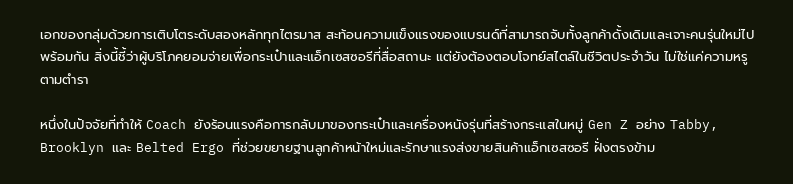เอกของกลุ่มด้วยการเติบโตระดับสองหลักทุกไตรมาส สะท้อนความแข็งแรงของแบรนด์ที่สามารถจับทั้งลูกค้าดั้งเดิมและเจาะคนรุ่นใหม่ไปพร้อมกัน สิ่งนี้ชี้ว่าผู้บริโภคยอมจ่ายเพื่อกระเป๋าและแอ็กเซสซอรีที่สื่อสถานะ แต่ยังต้องตอบโจทย์สไตล์ในชีวิตประจำวัน ไม่ใช่แค่ความหรูตามตำรา

หนึ่งในปัจจัยที่ทำให้ Coach ยังร้อนแรงคือการกลับมาของกระเป๋าและเครื่องหนังรุ่นที่สร้างกระแสในหมู่ Gen Z อย่าง Tabby, Brooklyn และ Belted Ergo ที่ช่วยขยายฐานลูกค้าหน้าใหม่และรักษาแรงส่งขายสินค้าแอ็กเซสซอรี ฝั่งตรงข้าม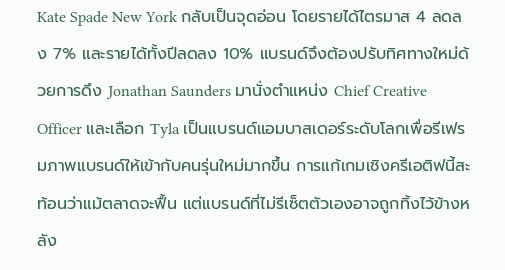Kate Spade New York กลับเป็นจุดอ่อน โดยรายได้ไตรมาส 4 ลดลง 7% และรายได้ทั้งปีลดลง 10% แบรนด์จึงต้องปรับทิศทางใหม่ด้วยการดึง Jonathan Saunders มานั่งตำแหน่ง Chief Creative Officer และเลือก Tyla เป็นแบรนด์แอมบาสเดอร์ระดับโลกเพื่อรีเฟรมภาพแบรนด์ให้เข้ากับคนรุ่นใหม่มากขึ้น การแก้เกมเชิงครีเอติฟนี้สะท้อนว่าแม้ตลาดจะฟื้น แต่แบรนด์ที่ไม่รีเซ็ตตัวเองอาจถูกทิ้งไว้ข้างหลัง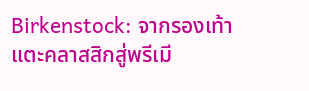Birkenstock: จากรองเท้าแตะคลาสสิกสู่พรีเมี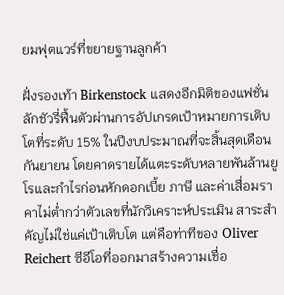ยมฟุตแวร์ที่ขยายฐานลูกค้า

ฝั่งรองเท้า Birkenstock แสดงอีกมิติของแฟชั่นลักชัวรี่ฟื้นตัวผ่านการอัปเกรดเป้าหมายการเติบโตที่ระดับ 15% ในปีงบประมาณที่จะสิ้นสุดเดือนกันยายน โดยคาดรายได้แตะระดับหลายพันล้านยูโรและกำไรก่อนหักดอกเบี้ย ภาษี และค่าเสื่อมราคาไม่ต่ำกว่าตัวเลขที่นักวิเคราะห์ประเมิน สาระสำคัญไม่ใช่แค่เป้าเติบโต แต่คือท่าทีของ Oliver Reichert ซีอีโอที่ออกมาสร้างความเชื่อ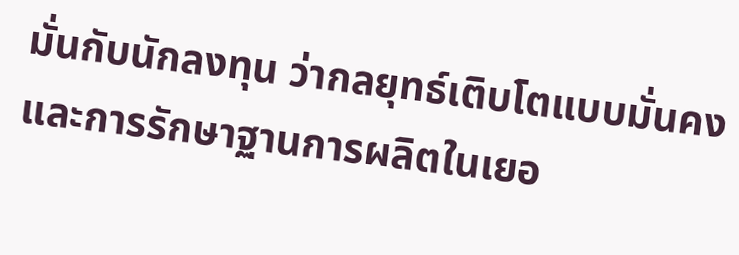มั่นกับนักลงทุน ว่ากลยุทธ์เติบโตแบบมั่นคงและการรักษาฐานการผลิตในเยอ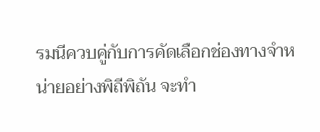รมนีควบคู่กับการคัดเลือกช่องทางจำหน่ายอย่างพิถีพิถัน จะทำ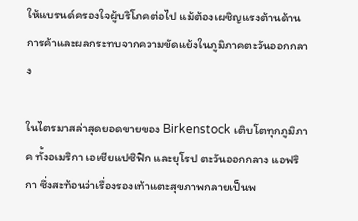ให้แบรนด์ครองใจผู้บริโภคต่อไป แม้ต้องเผชิญแรงต้านด้านการค้าและผลกระทบจากความขัดแย้งในภูมิภาคตะวันออกกลาง

ในไตรมาสล่าสุดยอดขายของ Birkenstock เติบโตทุกภูมิภาค ทั้งอเมริกา เอเชียแปซิฟิก และยุโรป ตะวันออกกลาง แอฟริกา ซึ่งสะท้อนว่าเรื่องรองเท้าแตะสุขภาพกลายเป็นพ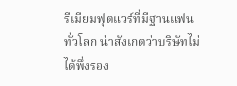รีเมียมฟุตแวร์ที่มีฐานแฟนทั่วโลก น่าสังเกตว่าบริษัทไม่ได้พึ่งรอง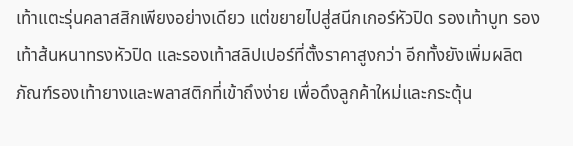เท้าแตะรุ่นคลาสสิกเพียงอย่างเดียว แต่ขยายไปสู่สนีกเกอร์หัวปิด รองเท้าบูท รองเท้าส้นหนาทรงหัวปิด และรองเท้าสลิปเปอร์ที่ตั้งราคาสูงกว่า อีกทั้งยังเพิ่มผลิตภัณฑ์รองเท้ายางและพลาสติกที่เข้าถึงง่าย เพื่อดึงลูกค้าใหม่และกระตุ้น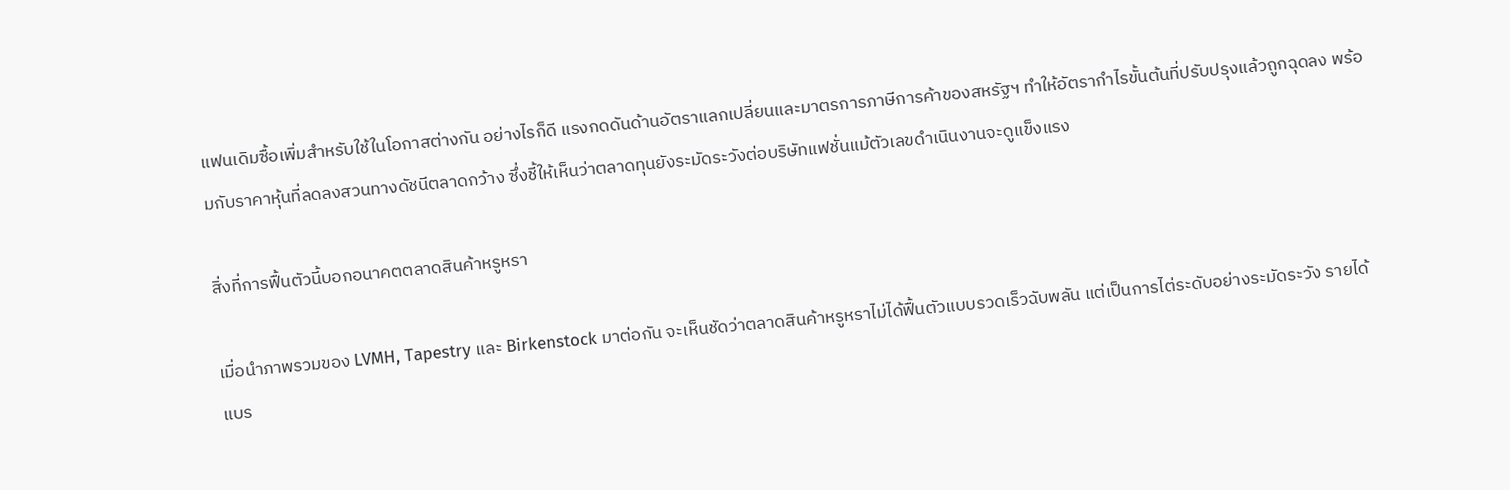แฟนเดิมซื้อเพิ่มสำหรับใช้ในโอกาสต่างกัน อย่างไรก็ดี แรงกดดันด้านอัตราแลกเปลี่ยนและมาตรการภาษีการค้าของสหรัฐฯ ทำให้อัตรากำไรขั้นต้นที่ปรับปรุงแล้วถูกฉุดลง พร้อมกับราคาหุ้นที่ลดลงสวนทางดัชนีตลาดกว้าง ซึ่งชี้ให้เห็นว่าตลาดทุนยังระมัดระวังต่อบริษัทแฟชั่นแม้ตัวเลขดำเนินงานจะดูแข็งแรง

สิ่งที่การฟื้นตัวนี้บอกอนาคตตลาดสินค้าหรูหรา

เมื่อนำภาพรวมของ LVMH, Tapestry และ Birkenstock มาต่อกัน จะเห็นชัดว่าตลาดสินค้าหรูหราไม่ได้ฟื้นตัวแบบรวดเร็วฉับพลัน แต่เป็นการไต่ระดับอย่างระมัดระวัง รายได้แบร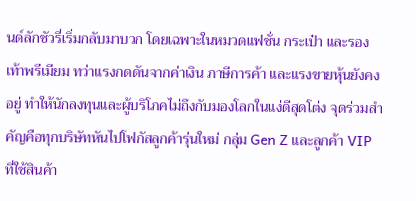นด์ลักชัวรี่เริ่มกลับมาบวก โดยเฉพาะในหมวดแฟชั่น กระเป๋า และรองเท้าพรีเมียม ทว่าแรงกดดันจากค่าเงิน ภาษีการค้า และแรงขายหุ้นยังคงอยู่ ทำให้นักลงทุนและผู้บริโภคไม่ถึงกับมองโลกในแง่ดีสุดโต่ง จุดร่วมสำคัญคือทุกบริษัทหันไปโฟกัสลูกค้ารุ่นใหม่ กลุ่ม Gen Z และลูกค้า VIP ที่ใช้สินค้า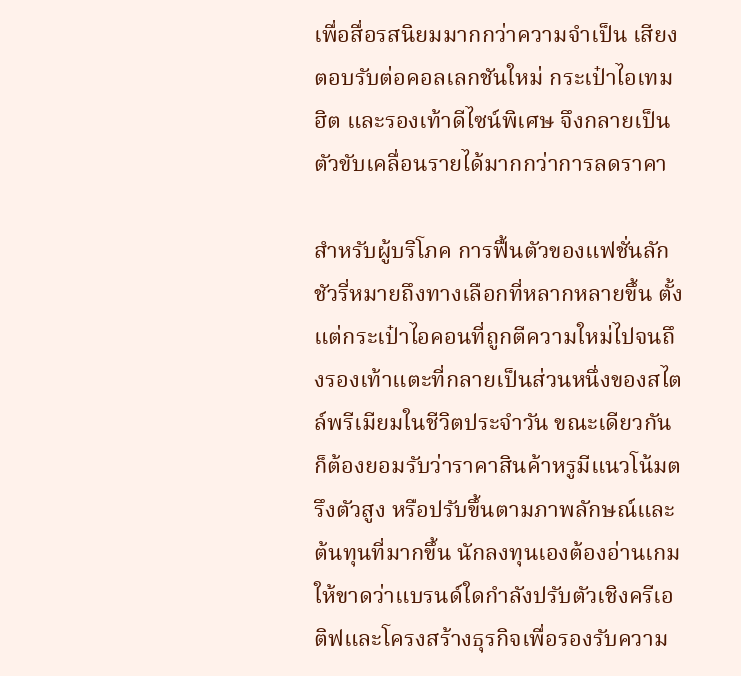เพื่อสื่อรสนิยมมากกว่าความจำเป็น เสียงตอบรับต่อคอลเลกชันใหม่ กระเป๋าไอเทมฮิต และรองเท้าดีไซน์พิเศษ จึงกลายเป็นตัวขับเคลื่อนรายได้มากกว่าการลดราคา

สำหรับผู้บริโภค การฟื้นตัวของแฟชั่นลักชัวรี่หมายถึงทางเลือกที่หลากหลายขึ้น ตั้งแต่กระเป๋าไอคอนที่ถูกตีความใหม่ไปจนถึงรองเท้าแตะที่กลายเป็นส่วนหนึ่งของสไตล์พรีเมียมในชีวิตประจำวัน ขณะเดียวกันก็ต้องยอมรับว่าราคาสินค้าหรูมีแนวโน้มตรึงตัวสูง หรือปรับขึ้นตามภาพลักษณ์และต้นทุนที่มากขึ้น นักลงทุนเองต้องอ่านเกมให้ขาดว่าแบรนด์ใดกำลังปรับตัวเชิงครีเอติฟและโครงสร้างธุรกิจเพื่อรองรับความ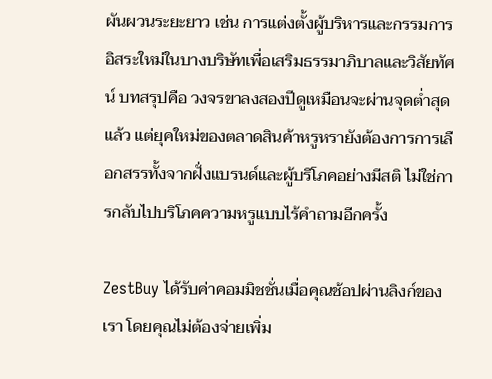ผันผวนระยะยาว เช่น การแต่งตั้งผู้บริหารและกรรมการอิสระใหม่ในบางบริษัทเพื่อเสริมธรรมาภิบาลและวิสัยทัศน์ บทสรุปคือ วงจรขาลงสองปีดูเหมือนจะผ่านจุดต่ำสุดแล้ว แต่ยุคใหม่ของตลาดสินค้าหรูหรายังต้องการการเลือกสรรทั้งจากฝั่งแบรนด์และผู้บริโภคอย่างมีสติ ไม่ใช่การกลับไปบริโภคความหรูแบบไร้คำถามอีกครั้ง

ZestBuy ได้รับค่าคอมมิชชั่นเมื่อคุณช้อปผ่านลิงก์ของเรา โดยคุณไม่ต้องจ่ายเพิ่ม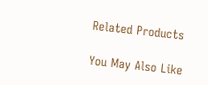Related Products

You May Also Like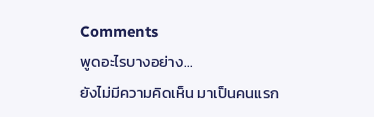Comments
พูดอะไรบางอย่าง...
ยังไม่มีความคิดเห็น มาเป็นคนแรก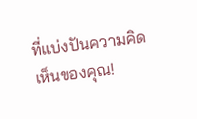ที่แบ่งปันความคิดเห็นของคุณ!